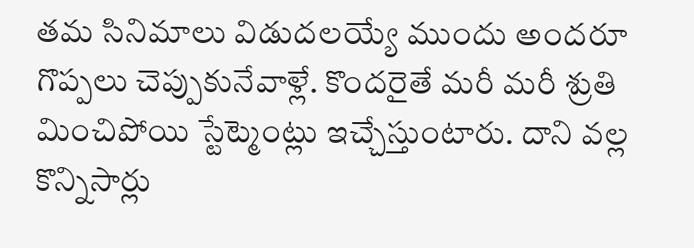తమ సినిమాలు విడుదలయ్యే ముందు అందరూ గొప్పలు చెప్పుకునేవాళ్లే. కొందరైతే మరీ మరీ శ్రుతి మించిపోయి స్టేట్మెంట్లు ఇచ్చేస్తుంటారు. దాని వల్ల కొన్నిసార్లు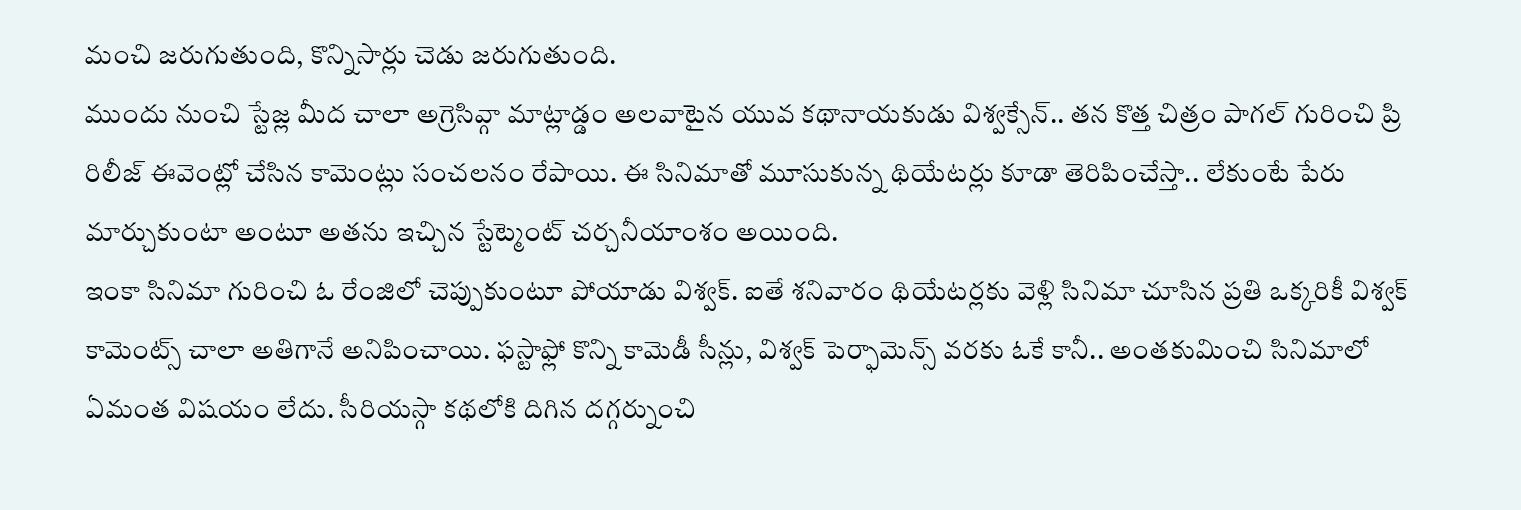మంచి జరుగుతుంది, కొన్నిసార్లు చెడు జరుగుతుంది.
ముందు నుంచి స్టేజ్ల మీద చాలా అగ్రెసివ్గా మాట్లాడ్డం అలవాటైన యువ కథానాయకుడు విశ్వక్సేన్.. తన కొత్త చిత్రం పాగల్ గురించి ప్రి రిలీజ్ ఈవెంట్లో చేసిన కామెంట్లు సంచలనం రేపాయి. ఈ సినిమాతో మూసుకున్న థియేటర్లు కూడా తెరిపించేస్తా.. లేకుంటే పేరు మార్చుకుంటా అంటూ అతను ఇచ్చిన స్టేట్మెంట్ చర్చనీయాంశం అయింది.
ఇంకా సినిమా గురించి ఓ రేంజిలో చెప్పుకుంటూ పోయాడు విశ్వక్. ఐతే శనివారం థియేటర్లకు వెళ్లి సినిమా చూసిన ప్రతి ఒక్కరికీ విశ్వక్ కామెంట్స్ చాలా అతిగానే అనిపించాయి. ఫస్టాఫ్లో కొన్ని కామెడీ సీన్లు, విశ్వక్ పెర్ఫామెన్స్ వరకు ఓకే కానీ.. అంతకుమించి సినిమాలో ఏమంత విషయం లేదు. సీరియస్గా కథలోకి దిగిన దగ్గర్నుంచి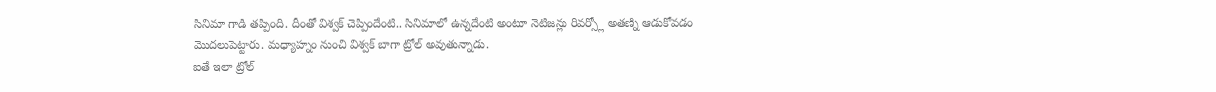సినిమా గాడి తప్పింది. దీంతో విశ్వక్ చెప్పిందేంటి.. సినిమాలో ఉన్నదేంటి అంటూ నెటిజన్లు రివర్స్లో అతణ్ని ఆడుకోవడం మొదలుపెట్టారు. మధ్యాహ్నం నుంచి విశ్వక్ బాగా ట్రోల్ అవుతున్నాడు.
ఐతే ఇలా ట్రోల్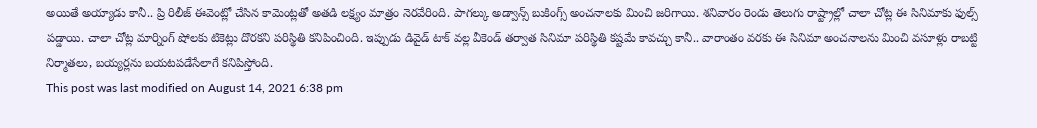అయితే అయ్యాడు కానీ.. ప్రి రిలీజ్ ఈవెంట్లో చేసిన కామెంట్లతో అతడి లక్ష్యం మాత్రం నెరవేరింది. పాగల్కు అడ్వాన్స్ బుకింగ్స్ అంచనాలకు మించి జరిగాయి. శనివారం రెండు తెలుగు రాష్ట్రాల్లో చాలా చోట్ల ఈ సినిమాకు ఫుల్స్ పడ్డాయి. చాలా చోట్ల మార్నింగ్ షోలకు టికెట్లు దొరకని పరిస్థితి కనిపించింది. ఇప్పుడు డివైడ్ టాక్ వల్ల వీకెండ్ తర్వాత సినిమా పరిస్థితి కష్టమే కావచ్చు కానీ.. వారాంతం వరకు ఈ సినిమా అంచనాలను మించి వసూళ్లు రాబట్టి నిర్మాతలు, బయ్యర్లను బయటపడేసేలాగే కనిపిస్తోంది.
This post was last modified on August 14, 2021 6:38 pm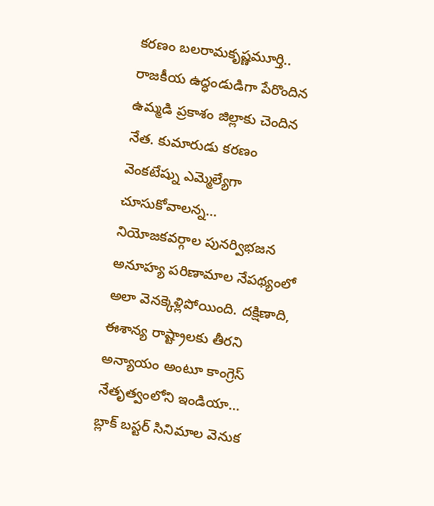కరణం బలరామకృష్ణమూర్తి.. రాజకీయ ఉద్ధండుడిగా పేరొందిన ఉమ్మడి ప్రకాశం జిల్లాకు చెందిన నేత. కుమారుడు కరణం వెంకటేష్ను ఎమ్మెల్యేగా చూసుకోవాలన్న…
నియోజకవర్గాల పునర్విభజన అనూహ్య పరిణామాల నేపథ్యంలో అలా వెనక్కెళ్లిపోయింది. దక్షిణాది, ఈశాన్య రాష్ట్రాలకు తీరని అన్యాయం అంటూ కాంగ్రెస్ నేతృత్వంలోని ఇండియా…
బ్లాక్ బస్టర్ సినిమాల వెనుక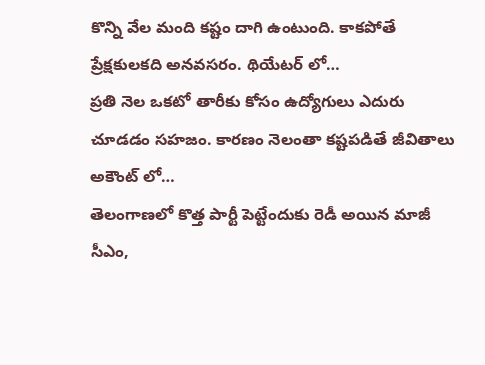కొన్ని వేల మంది కష్టం దాగి ఉంటుంది. కాకపోతే ప్రేక్షకులకది అనవసరం. థియేటర్ లో…
ప్రతి నెల ఒకటో తారీకు కోసం ఉద్యోగులు ఎదురు చూడడం సహజం. కారణం నెలంతా కష్టపడితే జీవితాలు అకౌంట్ లో…
తెలంగాణలో కొత్త పార్టీ పెట్టేందుకు రెడీ అయిన మాజీ సీఎం,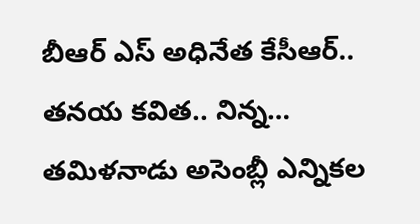బీఆర్ ఎస్ అధినేత కేసీఆర్.. తనయ కవిత.. నిన్న…
తమిళనాడు అసెంబ్లీ ఎన్నికల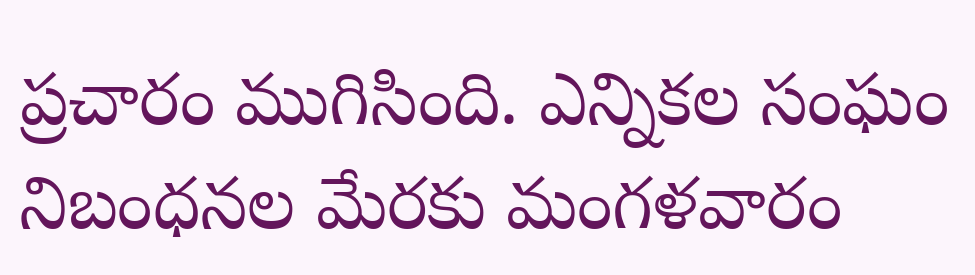ప్రచారం ముగిసింది. ఎన్నికల సంఘం నిబంధనల మేరకు మంగళవారం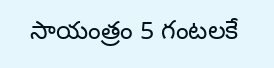సాయంత్రం 5 గంటలకే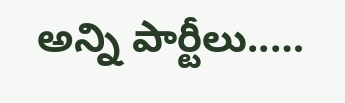అన్ని పార్టీలు..…